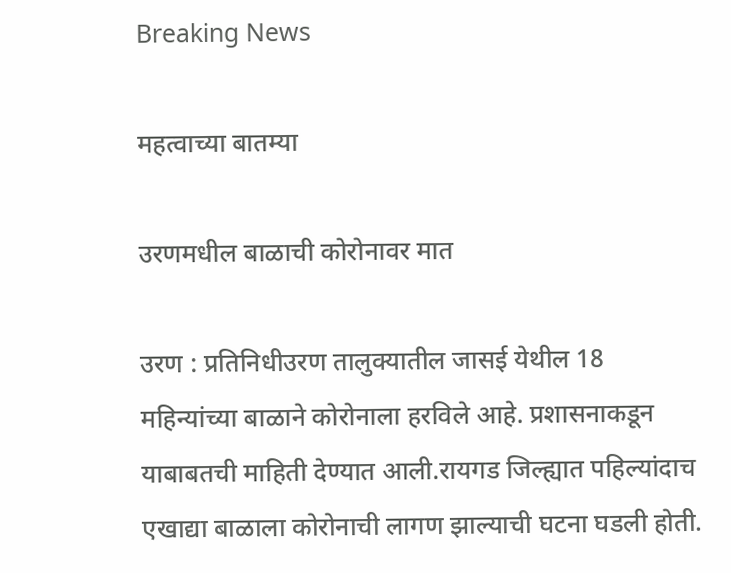Breaking News

महत्वाच्या बातम्या

उरणमधील बाळाची कोरोनावर मात

उरण : प्रतिनिधीउरण तालुक्यातील जासई येथील 18 महिन्यांच्या बाळाने कोरोनाला हरविले आहे. प्रशासनाकडून याबाबतची माहिती देण्यात आली.रायगड जिल्ह्यात पहिल्यांदाच एखाद्या बाळाला कोरोनाची लागण झाल्याची घटना घडली होती.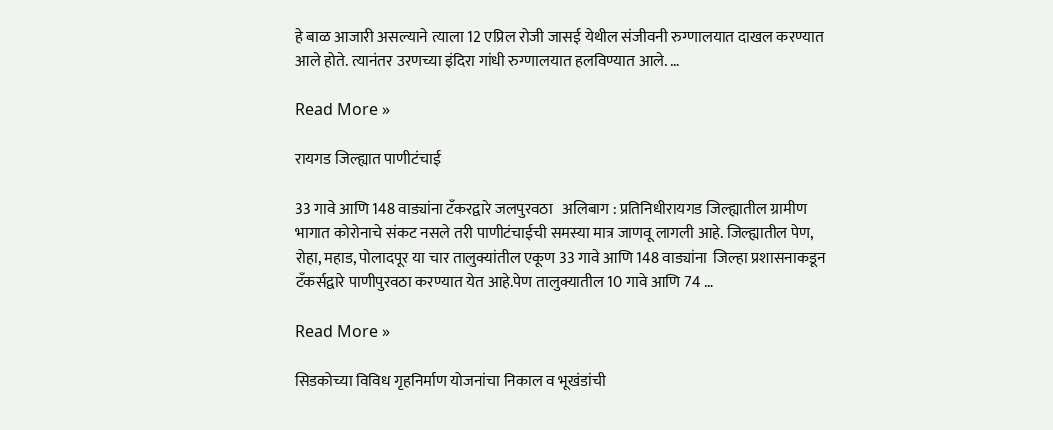हे बाळ आजारी असल्याने त्याला 12 एप्रिल रोजी जासई येथील संजीवनी रुग्णालयात दाखल करण्यात आले होते. त्यानंतर उरणच्या इंदिरा गांधी रुग्णालयात हलविण्यात आले. …

Read More »

रायगड जिल्ह्यात पाणीटंचाई

33 गावे आणि 148 वाड्यांना टँकरद्वारे जलपुरवठा   अलिबाग : प्रतिनिधीरायगड जिल्ह्यातील ग्रामीण भागात कोरोनाचे संकट नसले तरी पाणीटंचाईची समस्या मात्र जाणवू लागली आहे. जिल्ह्यातील पेण, रोहा, महाड, पोलादपूर या चार तालुक्यांतील एकूण 33 गावे आणि 148 वाड्यांना  जिल्हा प्रशासनाकडून टँकर्सद्वारे पाणीपुरवठा करण्यात येत आहे.पेण तालुक्यातील 10 गावे आणि 74 …

Read More »

सिडकोच्या विविध गृहनिर्माण योजनांचा निकाल व भूखंडांची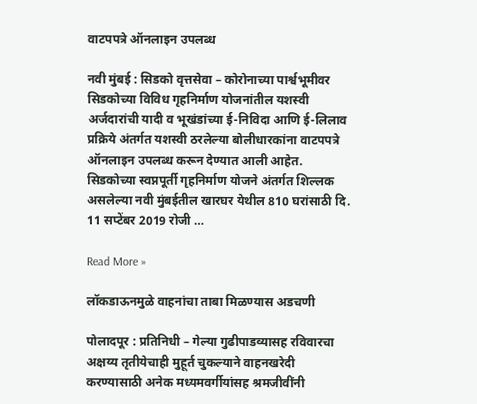वाटपपत्रे ऑनलाइन उपलब्ध

नवी मुंबई : सिडको वृत्तसेवा – कोरोनाच्या पार्श्वभूमीवर सिडकोच्या विविध गृहनिर्माण योजनांतील यशस्वी अर्जदारांची यादी व भूखंडांच्या ई-निविदा आणि ई-लिलाव प्रक्रिये अंतर्गत यशस्वी ठरलेल्या बोलीधारकांना वाटपपत्रे ऑनलाइन उपलब्ध करून देण्यात आली आहेत. सिडकोच्या स्वप्नपूर्ती गृहनिर्माण योजने अंतर्गत शिल्लक असलेल्या नवी मुंबईतील खारघर येथील 810 घरांसाठी दि. 11 सप्टेंबर 2019 रोजी …

Read More »

लॉकडाऊनमुळे वाहनांचा ताबा मिळण्यास अडचणी

पोलादपूर : प्रतिनिधी – गेल्या गुढीपाडव्यासह रविवारचा अक्षय्य तृतीयेचाही मुहूर्त चुकल्याने वाहनखरेदी करण्यासाठी अनेक मध्यमवर्गीयांसह श्रमजीवींनी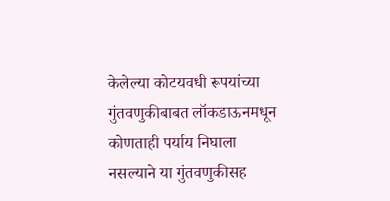केलेल्या कोटयवधी रूपयांच्या गुंतवणुकीबाबत लॉकडाऊनमधून कोणताही पर्याय निघाला नसल्याने या गुंतवणुकीसह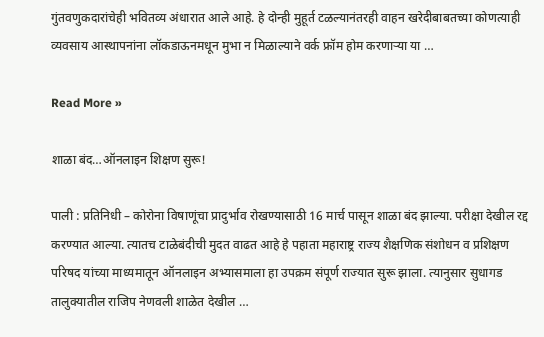गुंतवणुकदारांचेही भवितव्य अंधारात आले आहे. हे दोन्ही मुहूर्त टळल्यानंतरही वाहन खरेदीबाबतच्या कोणत्याही व्यवसाय आस्थापनांना लॉकडाऊनमधून मुभा न मिळाल्याने वर्क फ्रॉम होम करणार्‍या या …

Read More »

शाळा बंद…ऑनलाइन शिक्षण सुरू!

पाली : प्रतिनिधी – कोरोना विषाणूंचा प्रादुर्भाव रोखण्यासाठी 16 मार्च पासून शाळा बंद झाल्या. परीक्षा देखील रद्द करण्यात आल्या. त्यातच टाळेबंदीची मुदत वाढत आहे हे पहाता महाराष्ट्र राज्य शैक्षणिक संशोधन व प्रशिक्षण परिषद यांच्या माध्यमातून ऑनलाइन अभ्यासमाला हा उपक्रम संपूर्ण राज्यात सुरू झाला. त्यानुसार सुधागड तालुक्यातील राजिप नेणवली शाळेत देखील …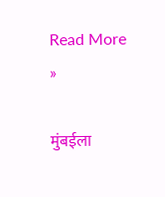Read More »

मुंबईला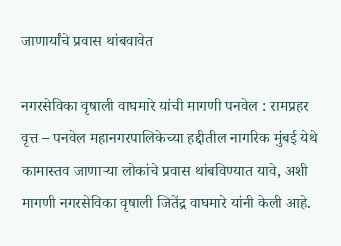जाणार्यांचे प्रवास थांबवावेत

नगरसेविका वृषाली वाघमारे यांची मागणी पनवेल : रामप्रहर वृत्त – पनवेल महानगरपालिकेच्या हद्दीतील नागरिक मुंबई येथे कामास्तव जाणार्‍या लोकांचे प्रवास थांबविण्यात यावे, अशी मागणी नगरसेविका वृषाली जितेंद्र वाघमारे यांनी केली आहे.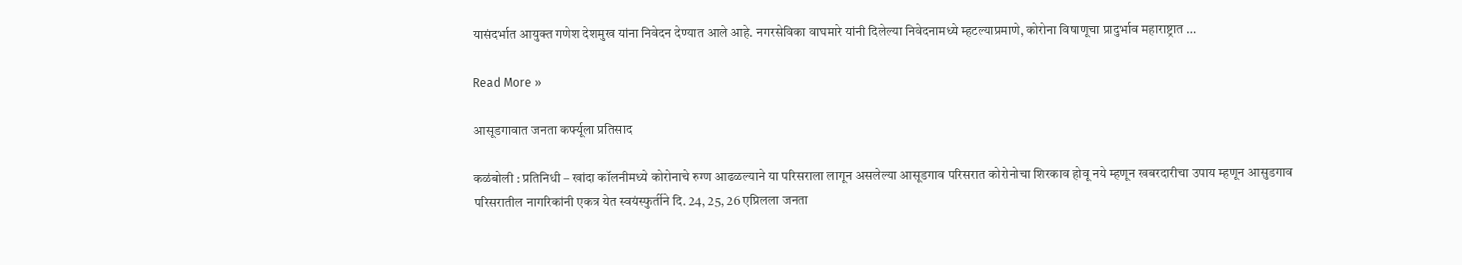यासंदर्भात आयुक्त गणेश देशमुख यांना निवेदन देण्यात आले आहे. नगरसेविका वाघमारे यांनी दिलेल्या निवेदनामध्ये म्हटल्याप्रमाणे, कोरोना विषाणूचा प्रादुर्भाव महाराष्ट्रात …

Read More »

आसूडगावात जनता कर्फ्यूला प्रतिसाद

कळंबोली : प्रतिनिधी – खांदा कॉलनीमध्ये कोरोनाचे रुग्ण आढळल्याने या परिसराला लागून असलेल्या आसूडगाव परिसरात कोरोनोचा शिरकाव होवू नये म्हणून खबरदारीचा उपाय म्हणून आसुडगाव परिसरातील नागरिकांनी एकत्र येत स्वयंस्फुर्तीने दि. 24, 25, 26 एप्रिलला जनता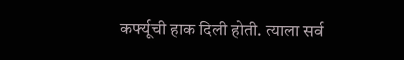कर्फ्यूची हाक दिली होती. त्याला सर्व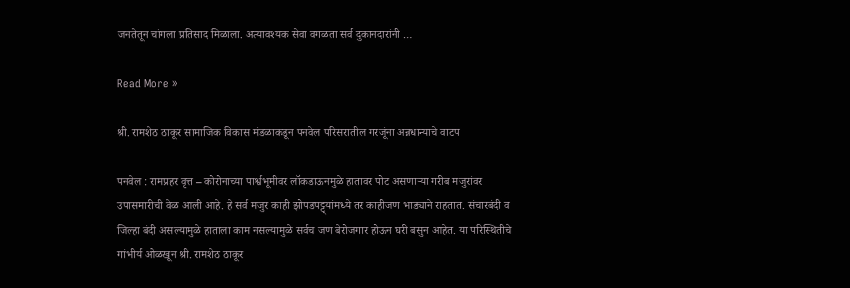जनतेतून चांगला प्रतिसाद मिळाला. अत्यावश्यक सेवा वगळता सर्व दुकानदारांनी …

Read More »

श्री. रामशेठ ठाकूर सामाजिक विकास मंडळाकडून पनवेल परिसरातील गरजूंना अन्नधान्याचे वाटप

पनवेल : रामप्रहर वृत्त – कोरोनाच्या पार्श्वभूमीवर लॉकडाऊनमुळे हातावर पोट असणार्‍या गरीब मजुरांवर उपासमारीची वेळ आली आहे. हे सर्व मजुर काही झोपडपट्ट्यांमध्ये तर काहीजण भाड्याने राहतात. संचारबंदी व जिल्हा बंदी असल्यामुळे हाताला काम नसल्यामुळे सर्वच जण बेरोजगार होऊन घरी बसुन आहेत. या परिस्थितीचे गांभीर्य ओळखून श्री. रामशेठ ठाकूर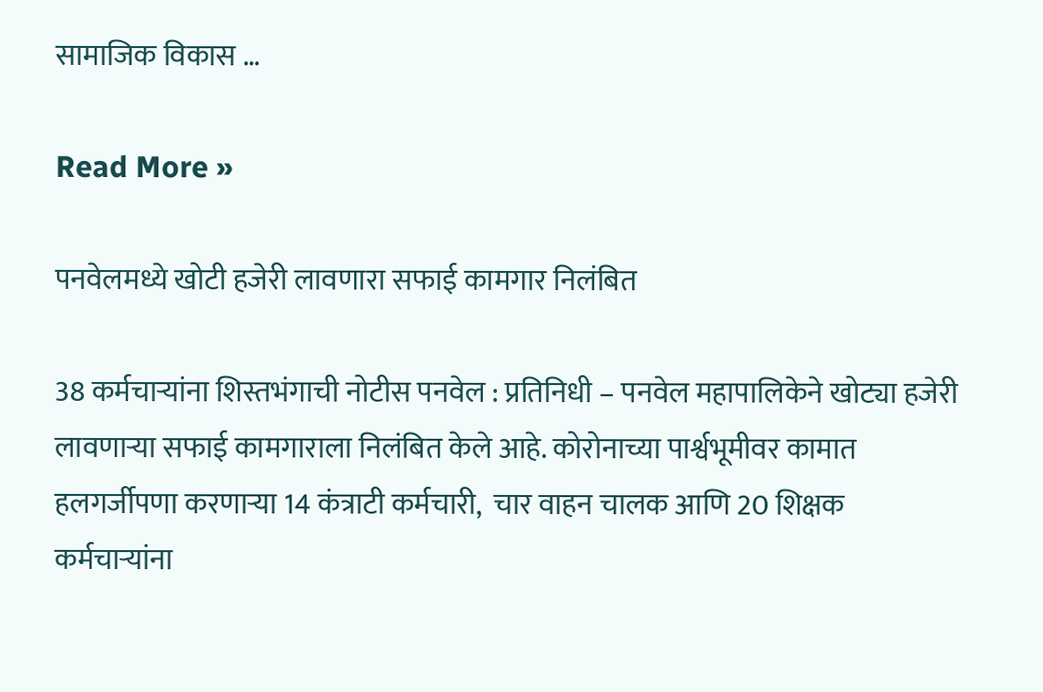सामाजिक विकास …

Read More »

पनवेलमध्ये खोटी हजेरी लावणारा सफाई कामगार निलंबित

38 कर्मचार्‍यांना शिस्तभंगाची नोटीस पनवेल : प्रतिनिधी – पनवेल महापालिकेने खोट्या हजेरी लावणार्‍या सफाई कामगाराला निलंबित केले आहे. कोरोनाच्या पार्श्वभूमीवर कामात हलगर्जीपणा करणार्‍या 14 कंत्राटी कर्मचारी,  चार वाहन चालक आणि 20 शिक्षक कर्मचार्‍यांना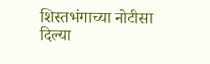शिस्तभंगाच्या नोटीसा दिल्या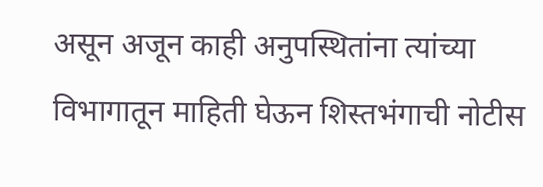असून अजून काही अनुपस्थितांना त्यांच्या विभागातून माहिती घेऊन शिस्तभंगाची नोटीस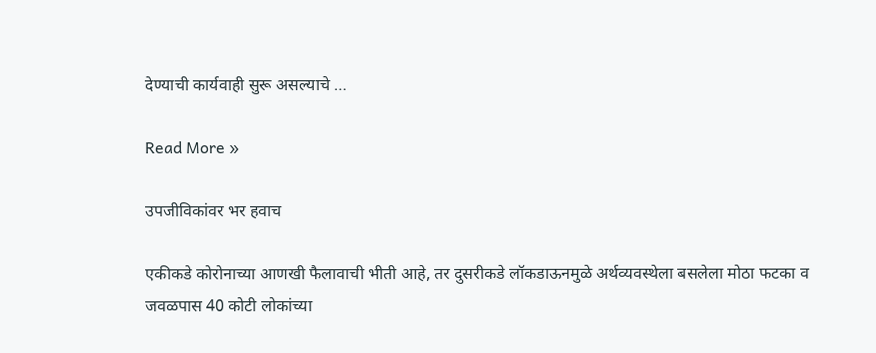देण्याची कार्यवाही सुरू असल्याचे …

Read More »

उपजीविकांवर भर हवाच

एकीकडे कोरोनाच्या आणखी फैलावाची भीती आहे, तर दुसरीकडे लॉकडाऊनमुळे अर्थव्यवस्थेला बसलेला मोठा फटका व जवळपास 40 कोटी लोकांच्या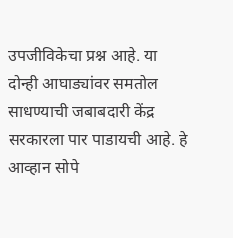उपजीविकेचा प्रश्न आहे. या दोन्ही आघाड्यांवर समतोल साधण्याची जबाबदारी केंद्र सरकारला पार पाडायची आहे. हे आव्हान सोपे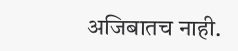अजिबातच नाही.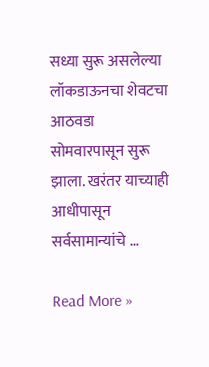सध्या सुरू असलेल्या लॉकडाऊनचा शेवटचा आठवडा सोमवारपासून सुरू झाला. खरंतर याच्याही आधीपासून सर्वसामान्यांचे …

Read More »